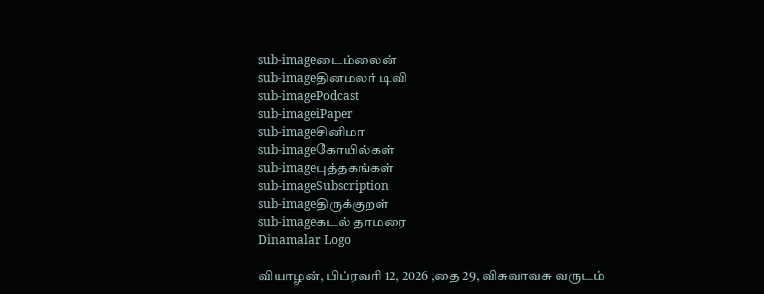sub-imageடைம்லைன்
sub-imageதினமலர் டிவி
sub-imagePodcast
sub-imageiPaper
sub-imageசினிமா
sub-imageகோயில்கள்
sub-imageபுத்தகங்கள்
sub-imageSubscription
sub-imageதிருக்குறள்
sub-imageகடல் தாமரை
Dinamalar Logo

வியாழன், பிப்ரவரி 12, 2026 ,தை 29, விசுவாவசு வருடம்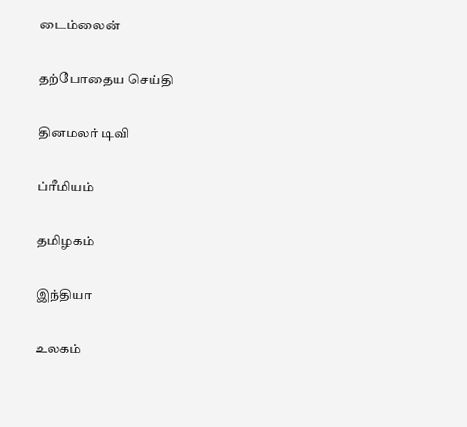டைம்லைன்


தற்போதைய செய்தி


தினமலர் டிவி


ப்ரீமியம்


தமிழகம்


இந்தியா


உலகம்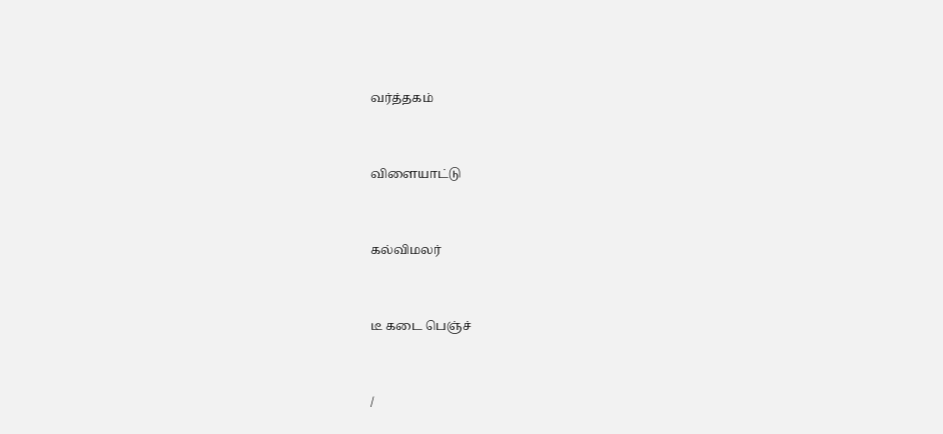வர்த்தகம்


விளையாட்டு


கல்விமலர்


டீ கடை பெஞ்ச்


/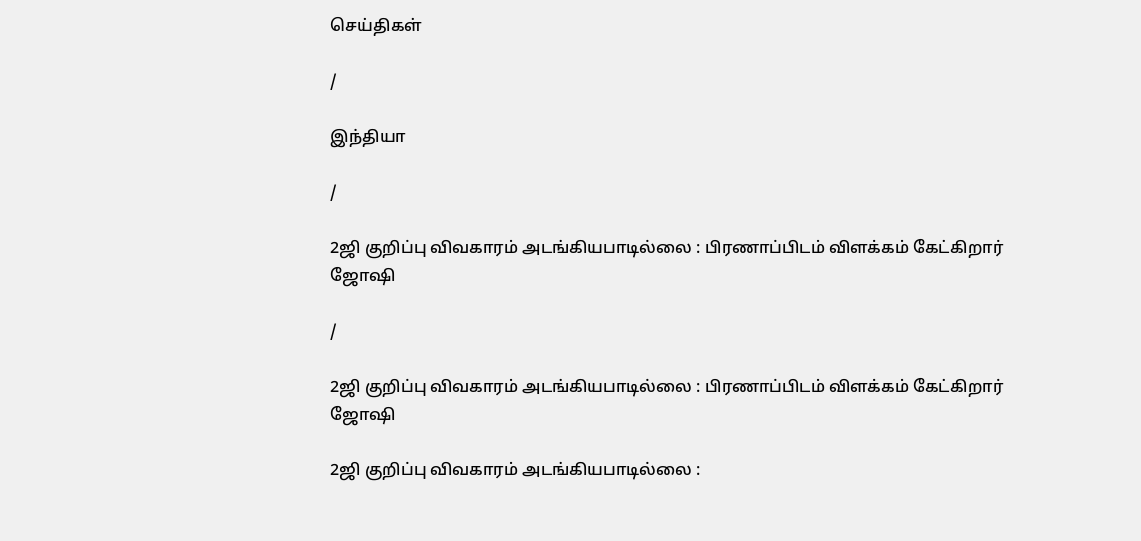செய்திகள்

/

இந்தியா

/

2ஜி குறிப்பு விவகாரம் அடங்கியபாடில்லை : பிரணாப்பிடம் விளக்கம் கேட்கிறார் ஜோஷி

/

2ஜி குறிப்பு விவகாரம் அடங்கியபாடில்லை : பிரணாப்பிடம் விளக்கம் கேட்கிறார் ஜோஷி

2ஜி குறிப்பு விவகாரம் அடங்கியபாடில்லை :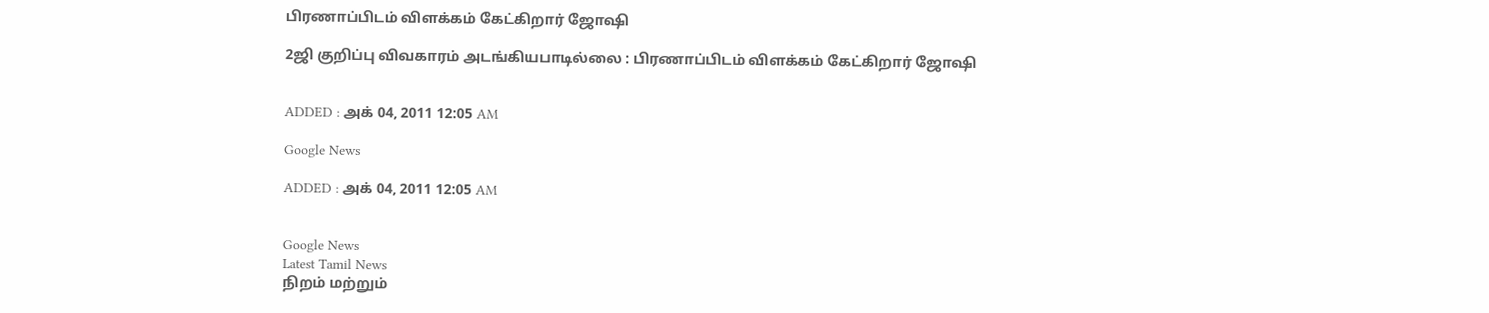பிரணாப்பிடம் விளக்கம் கேட்கிறார் ஜோஷி

2ஜி குறிப்பு விவகாரம் அடங்கியபாடில்லை : பிரணாப்பிடம் விளக்கம் கேட்கிறார் ஜோஷி


ADDED : அக் 04, 2011 12:05 AM

Google News

ADDED : அக் 04, 2011 12:05 AM


Google News
Latest Tamil News
நிறம் மற்றும்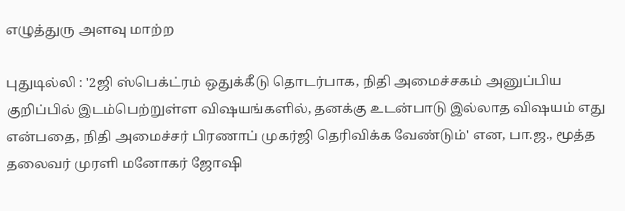எழுத்துரு அளவு மாற்ற

புதுடில்லி : '2ஜி ஸ்பெக்ட்ரம் ஒதுக்கீடு தொடர்பாக, நிதி அமைச்சகம் அனுப்பிய குறிப்பில் இடம்பெற்றுள்ள விஷயங்களில், தனக்கு உடன்பாடு இல்லாத விஷயம் எது என்பதை, நிதி அமைச்சர் பிரணாப் முகர்ஜி தெரிவிக்க வேண்டும்' என, பா.ஜ., மூத்த தலைவர் முரளி மனோகர் ஜோஷி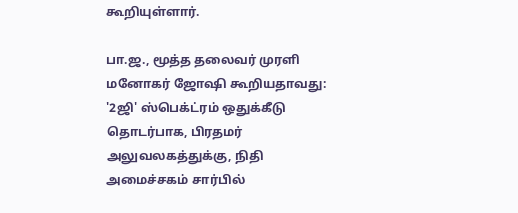கூறியுள்ளார்.

பா.ஜ., மூத்த தலைவர் முரளி மனோகர் ஜோஷி கூறியதாவது: '2ஜி' ஸ்பெக்ட்ரம் ஒதுக்கீடு தொடர்பாக, பிரதமர் அலுவலகத்துக்கு, நிதி அமைச்சகம் சார்பில்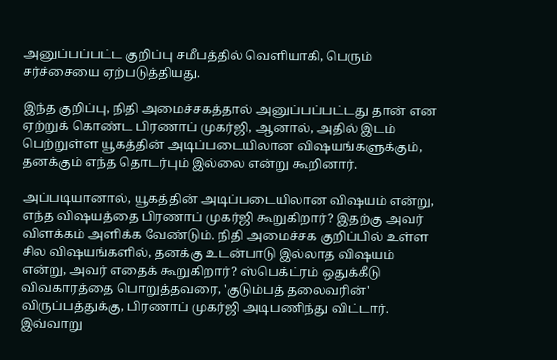அனுப்பப்பட்ட குறிப்பு சமீபத்தில் வெளியாகி, பெரும் சர்ச்சையை ஏற்படுத்தியது.

இந்த குறிப்பு, நிதி அமைச்சகத்தால் அனுப்பப்பட்டது தான் என ஏற்றுக் கொண்ட பிரணாப் முகர்ஜி, ஆனால், அதில் இடம் பெற்றுள்ள யூகத்தின் அடிப்படையிலான விஷயங்களுக்கும், தனக்கும் எந்த தொடர்பும் இல்லை என்று கூறினார்.

அப்படியானால், யூகத்தின் அடிப்படையிலான விஷயம் என்று, எந்த விஷயத்தை பிரணாப் முகர்ஜி கூறுகிறார்? இதற்கு அவர் விளக்கம் அளிக்க வேண்டும். நிதி அமைச்சக குறிப்பில் உள்ள சில விஷயங்களில், தனக்கு உடன்பாடு இல்லாத விஷயம் என்று, அவர் எதைக் கூறுகிறார்? ஸ்பெக்ட்ரம் ஒதுக்கீடு விவகாரத்தை பொறுத்தவரை, 'குடும்பத் தலைவரின்' விருப்பத்துக்கு, பிரணாப் முகர்ஜி அடிபணிந்து விட்டார். இவ்வாறு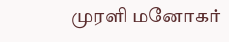முரளி மனோகர்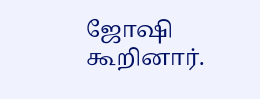ஜோஷி கூறினார்.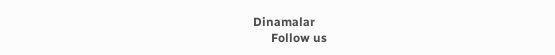Dinamalar
      Follow us